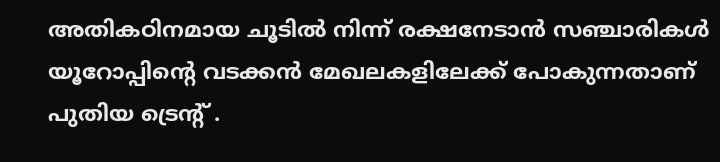അതികഠിനമായ ചൂടിൽ നിന്ന് രക്ഷനേടാൻ സഞ്ചാരികൾ യൂറോപ്പിന്റെ വടക്കൻ മേഖലകളിലേക്ക് പോകുന്നതാണ് പുതിയ ട്രെന്റ് .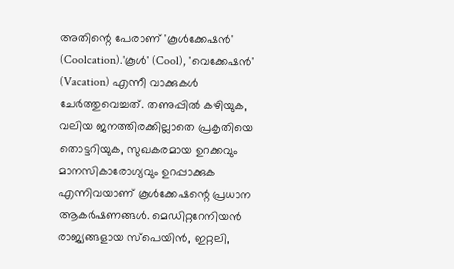അതിന്റെ പേരാണ് 'കൂൾക്കേഷൻ' (Coolcation).'കൂൾ' (Cool), 'വെക്കേഷൻ' (Vacation) എന്നീ വാക്കുകൾ ചേർത്തുവെച്ചത്. തണുപ്പിൽ കഴിയുക, വലിയ ജനത്തിരക്കില്ലാതെ പ്രകൃതിയെ തൊട്ടറിയുക, സുഖകരമായ ഉറക്കവും മാനസികാരോഗ്യവും ഉറപ്പാക്കുക എന്നിവയാണ് കൂൾക്കേഷന്റെ പ്രധാന ആകർഷണങ്ങൾ. മെഡിറ്ററേനിയൻ രാജ്യങ്ങളായ സ്‌പെയിൻ, ഇറ്റലി,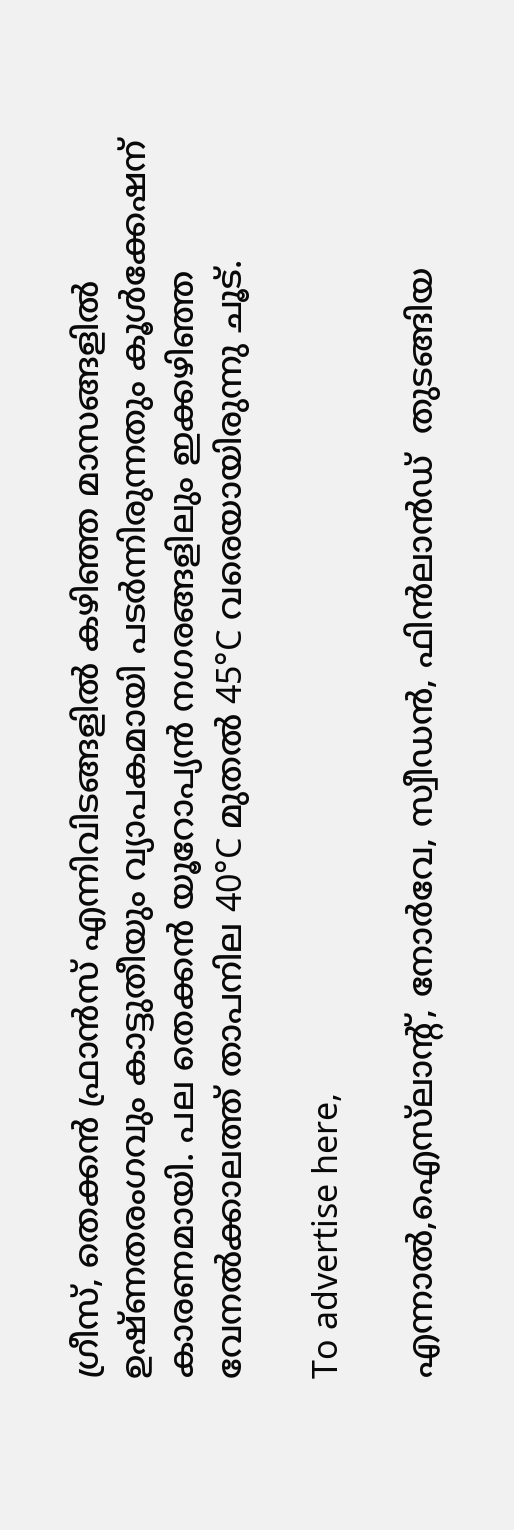ഗ്രീസ്, തെക്കൻ ഫ്രാൻസ് എന്നിവിടങ്ങളിൽ കഴിഞ്ഞ മാസങ്ങളിൽ ഉഷ്ണതരംഗവും കാട്ടുതീയും വ്യാപകമായി പടർന്നിരുന്നതും കൂൾക്കേഷന് കാരണമായി. പല തെക്കൻ യൂറോപ്യൻ നഗരങ്ങളിലും ഇക്കഴിഞ്ഞ വേനൽക്കാലത്ത് താപനില 40°C മുതൽ 45°C വരെയായിരുന്നു ചൂട്.

To advertise here,

എന്നാൽ,ഐസ്‌ലാന്റ്‌, നോർവേ, സ്വീഡൻ, ഫിൻലാൻഡ്  തുടങ്ങിയ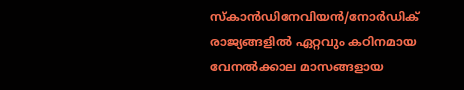സ്‌കാൻഡിനേവിയൻ/നോർഡിക് രാജ്യങ്ങളിൽ ഏറ്റവും കഠിനമായ വേനൽക്കാല മാസങ്ങളായ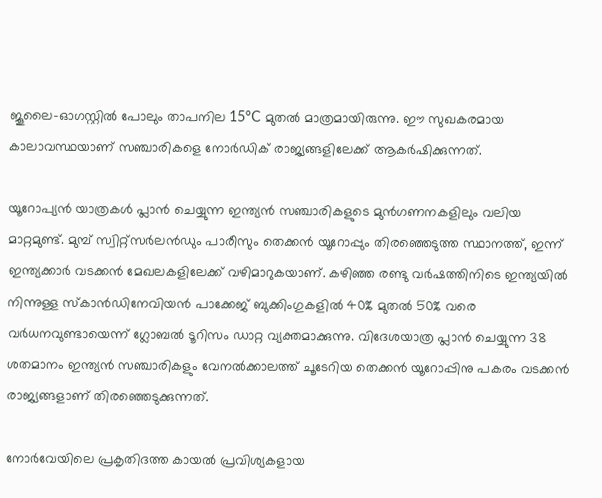ജൂലൈ-ഓഗസ്റ്റിൽ പോലും താപനില 15°C മുതൽ മാത്രമായിരുന്നു. ഈ സുഖകരമായ കാലാവസ്ഥയാണ് സഞ്ചാരികളെ നോർഡിക് രാജ്യങ്ങളിലേക്ക് ആകർഷിക്കുന്നത്.

യൂറോപ്യൻ യാത്രകൾ പ്ലാൻ ചെയ്യുന്ന ഇന്ത്യൻ സഞ്ചാരികളുടെ മുൻഗണനകളിലും വലിയ മാറ്റമുണ്ട്. മുമ്പ് സ്വിറ്റ്സർലൻഡും പാരീസും തെക്കൻ യൂറോപ്പും തിരഞ്ഞെടുത്ത സ്ഥാനത്ത്, ഇന്ന് ഇന്ത്യക്കാർ വടക്കൻ മേഖലകളിലേക്ക് വഴിമാറുകയാണ്. കഴിഞ്ഞ രണ്ടു വർഷത്തിനിടെ ഇന്ത്യയിൽ നിന്നുള്ള സ്‌കാൻഡിനേവിയൻ പാക്കേജ് ബുക്കിംഗുകളിൽ 40% മുതൽ 50% വരെ വർധനവുണ്ടായെന്ന് ഗ്ലോബൽ ടൂറിസം ഡാറ്റ വ്യക്തമാക്കുന്നു. വിദേശയാത്ര പ്ലാൻ ചെയ്യുന്ന 38 ശതമാനം ഇന്ത്യൻ സഞ്ചാരികളും വേനൽക്കാലത്ത് ചൂടേറിയ തെക്കൻ യൂറോപ്പിനു പകരം വടക്കൻ രാജ്യങ്ങളാണ് തിരഞ്ഞെടുക്കുന്നത്.

നോർവേയിലെ പ്രകൃതിദത്ത കായൽ പ്രവിശ്യകളായ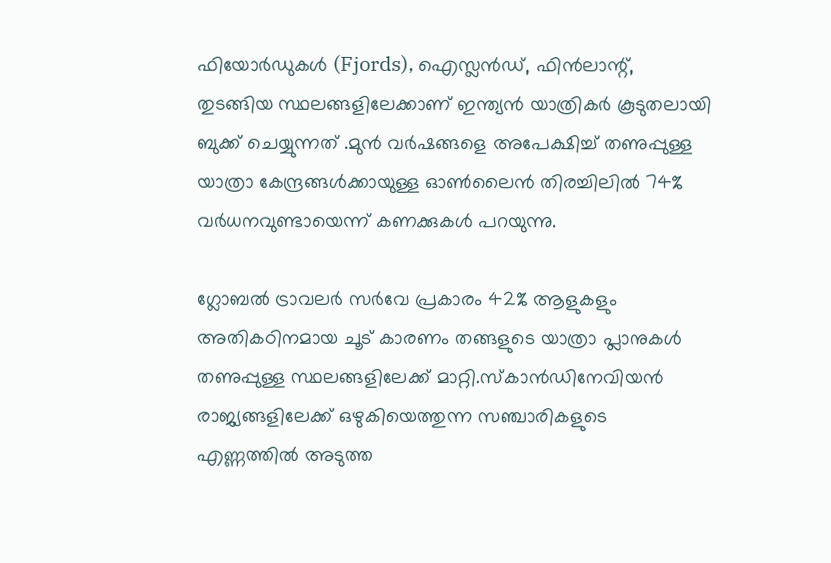ഫിയോർഡുകൾ (Fjords), ഐസ്ലൻഡ്, ഫിൻലാന്റ്, തുടങ്ങിയ സ്ഥലങ്ങളിലേക്കാണ് ഇന്ത്യൻ യാത്രികർ കൂടുതലായി ബുക്ക് ചെയ്യുന്നത് .മുൻ വർഷങ്ങളെ അപേക്ഷിച്ച് തണുപ്പുള്ള യാത്രാ കേന്ദ്രങ്ങൾക്കായുള്ള ഓൺലൈൻ തിരച്ചിലിൽ 74% വർധനവുണ്ടായെന്ന് കണക്കുകൾ പറയുന്നു.

ഗ്ലോബൽ ട്രാവലർ സർവേ പ്രകാരം 42% ആളുകളും അതികഠിനമായ ചൂട് കാരണം തങ്ങളുടെ യാത്രാ പ്ലാനുകൾ തണുപ്പുള്ള സ്ഥലങ്ങളിലേക്ക് മാറ്റി.സ്‌കാൻഡിനേവിയൻ രാജ്യങ്ങളിലേക്ക് ഒഴുകിയെത്തുന്ന സഞ്ചാരികളുടെ എണ്ണത്തിൽ അടുത്ത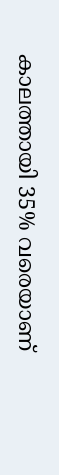കാലത്തായി 35% വരെയാണ്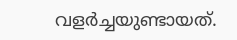വളർച്ചയുണ്ടായത്.